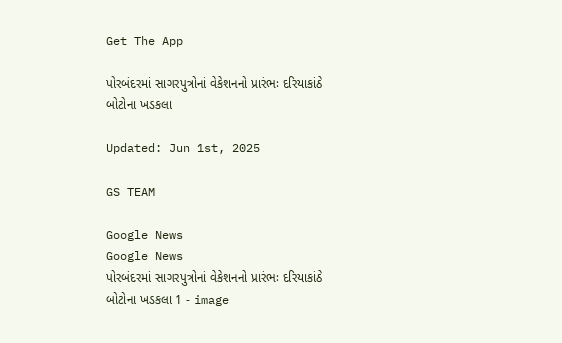Get The App

પોરબંદરમાં સાગરપુત્રોનાં વેકેશનનો પ્રારંભઃ દરિયાકાંઠે બોટોના ખડકલા

Updated: Jun 1st, 2025

GS TEAM

Google News
Google News
પોરબંદરમાં સાગરપુત્રોનાં વેકેશનનો પ્રારંભઃ દરિયાકાંઠે બોટોના ખડકલા 1 - image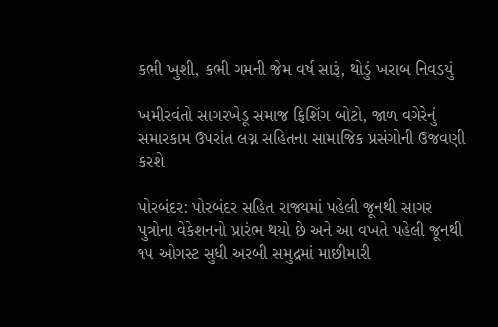કભી ખુશી, કભી ગમની જેમ વર્ષ સારૂં, થોડું ખરાબ નિવડયું

ખમીરવંતો સાગરખેડૂ સમાજ ફિશિંગ બોટો, જાળ વગેરેનું સમારકામ ઉપરાંત લગ્ન સહિતના સામાજિક પ્રસંગોની ઉજવણી કરશે

પોરબંદર: પોરબંદર સહિત રાજ્યમાં પહેલી જૂનથી સાગર પુત્રોના વેકેશનનો પ્રારંભ થયો છે અને આ વખતે પહેલી જૂનથી ૧૫ ઓગસ્ટ સુધી અરબી સમુદ્રમાં માછીમારી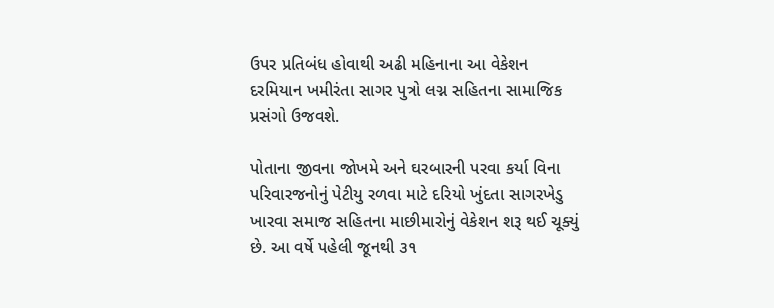ઉપર પ્રતિબંધ હોવાથી અઢી મહિનાના આ વેકેશન દરમિયાન ખમીરંતા સાગર પુત્રો લગ્ન સહિતના સામાજિક પ્રસંગો ઉજવશે.

પોતાના જીવના જોખમે અને ઘરબારની પરવા કર્યા વિના પરિવારજનોનું પેટીયુ રળવા માટે દરિયો ખુંદતા સાગરખેડુ ખારવા સમાજ સહિતના માછીમારોનું વેકેશન શરૂ થઈ ચૂક્યું છે. આ વર્ષે પહેલી જૂનથી ૩૧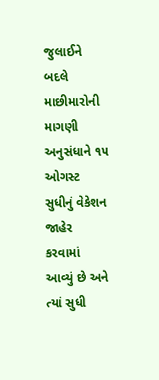જુલાઈને બદલે માછીમારોની માગણી અનુસંધાને ૧૫ ઓગસ્ટ સુધીનું વેકેશન જાહેર કરવામાં આવ્યું છે અને ત્યાં સુધી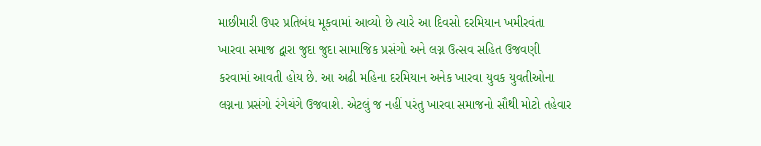માછીમારી ઉપર પ્રતિબંધ મૂકવામાં આવ્યો છે ત્યારે આ દિવસો દરમિયાન ખમીરવંતા ખારવા સમાજ દ્વારા જુદા જુદા સામાજિક પ્રસંગો અને લગ્ન ઉત્સવ સહિત ઉજવણી કરવામાં આવતી હોય છે. આ અઢી મહિના દરમિયાન અનેક ખારવા યુવક યુવતીઓના લગ્નના પ્રસંગો રંગેચંગે ઉજવાશે. એટલું જ નહીં પરંતુ ખારવા સમાજનો સૌથી મોટો તહેવાર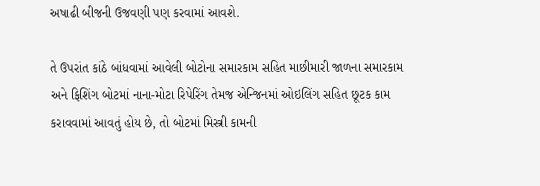અષાઢી બીજની ઉજવણી પણ કરવામાં આવશે.

તે ઉપરાંત કાંઠે બાંધવામાં આવેલી બોટોના સમારકામ સહિત માછીમારી જાળના સમારકામ અને ફિશિંગ બોટમાં નાના-મોટા રિપેરિંગ તેમજ એન્જિનમાં ઓઇલિંગ સહિત છૂટક કામ કરાવવામાં આવતું હોય છે, તો બોટમાં મિસ્ત્રી કામની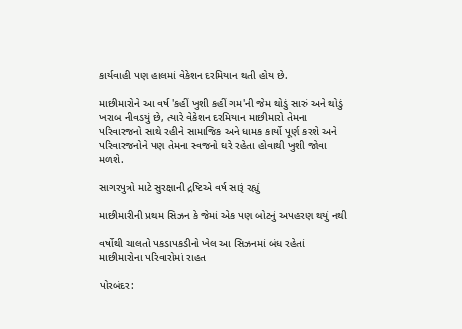કાર્યવાહી પણ હાલમાં વેકેશન દરમિયાન થતી હોય છે.

માછીમારોને આ વર્ષ 'કહીં ખુશી કહીં ગમ'ની જેમ થોડું સારું અને થોડું ખરાબ નીવડયું છે, ત્યારે વેકેશન દરમિયાન માછીમારો તેમના પરિવારજનો સાથે રહીને સામાજિક અને ધામક કાર્યો પૂર્ણ કરશે અને પરિવારજનોને પણ તેમના સ્વજનો ઘરે રહેતા હોવાથી ખુશી જોવા મળશે.

સાગરપુત્રો માટે સુરક્ષાની દ્રષ્ટિએ વર્ષ સારૂં રહ્યું

માછીમારીની પ્રથમ સિઝન કે જેમાં એક પણ બોટનું અપહરણ થયું નથી

વર્ષોથી ચાલતો પકડાપકડીનો ખેલ આ સિઝનમાં બંધ રહેતાં માછીમારોના પરિવારોમાં રાહત

પોરબંદર: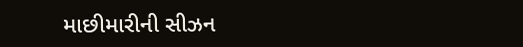માછીમારીની સીઝન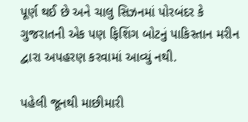પૂર્ણ થઈ છે અને ચાલુ સિઝનમાં પોરબંદર કે ગુજરાતની એક પણ ફિશિંગ બોટનું પાકિસ્તાન મરીન દ્વારા અપહરણ કરવામાં આવ્યું નથી.

પહેલી જૂનથી માછીમારી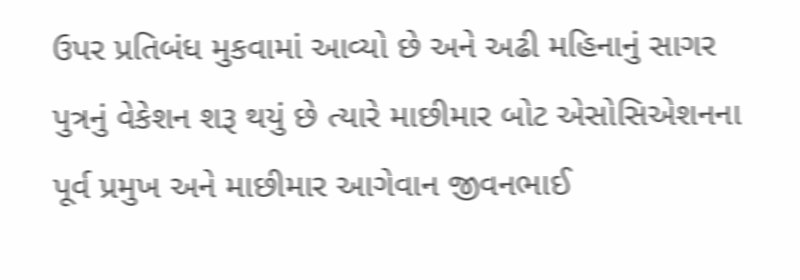ઉપર પ્રતિબંધ મુકવામાં આવ્યો છે અને અઢી મહિનાનું સાગર પુત્રનું વેકેશન શરૂ થયું છે ત્યારે માછીમાર બોટ એસોસિએશનના પૂર્વ પ્રમુખ અને માછીમાર આગેવાન જીવનભાઈ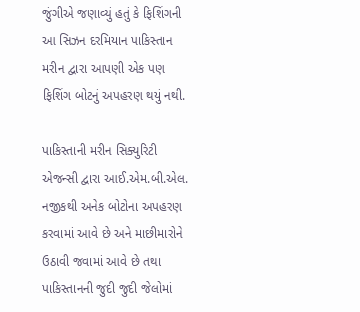જુંગીએ જણાવ્યું હતું કે ફિશિંગની આ સિઝન દરમિયાન પાકિસ્તાન મરીન દ્વારા આપણી એક પણ ફિશિંગ બોટનું અપહરણ થયું નથી.

પાકિસ્તાની મરીન સિક્યુરિટી એજન્સી દ્વારા આઈ.એમ.બી.એલ. નજીકથી અનેક બોટોના અપહરણ કરવામાં આવે છે અને માછીમારોને ઉઠાવી જવામાં આવે છે તથા પાકિસ્તાનની જુદી જુદી જેલોમાં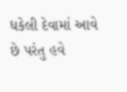ધકેલી દેવામાં આવે છે પરંતુ હવે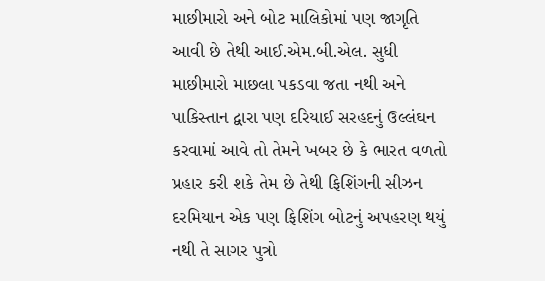માછીમારો અને બોટ માલિકોમાં પણ જાગૃતિ આવી છે તેથી આઈ.એમ.બી.એલ. સુધી માછીમારો માછલા પકડવા જતા નથી અને પાકિસ્તાન દ્વારા પણ દરિયાઈ સરહદનું ઉલ્લંઘન કરવામાં આવે તો તેમને ખબર છે કે ભારત વળતો પ્રહાર કરી શકે તેમ છે તેથી ફિશિંગની સીઝન દરમિયાન એક પણ ફિશિંગ બોટનું અપહરણ થયું નથી તે સાગર પુત્રો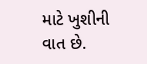માટે ખુશીની વાત છે.